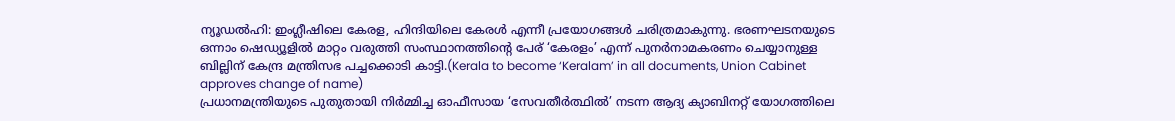ന്യൂഡൽഹി: ഇംഗ്ലീഷിലെ കേരള, ഹിന്ദിയിലെ കേരൾ എന്നീ പ്രയോഗങ്ങൾ ചരിത്രമാകുന്നു. ഭരണഘടനയുടെ ഒന്നാം ഷെഡ്യൂളിൽ മാറ്റം വരുത്തി സംസ്ഥാനത്തിന്റെ പേര് ‘കേരളം’ എന്ന് പുനർനാമകരണം ചെയ്യാനുള്ള ബില്ലിന് കേന്ദ്ര മന്ത്രിസഭ പച്ചക്കൊടി കാട്ടി.(Kerala to become ‘Keralam’ in all documents, Union Cabinet approves change of name)
പ്രധാനമന്ത്രിയുടെ പുതുതായി നിർമ്മിച്ച ഓഫീസായ ‘സേവതീർത്ഥിൽ’ നടന്ന ആദ്യ ക്യാബിനറ്റ് യോഗത്തിലെ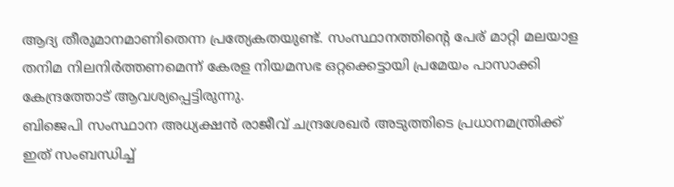ആദ്യ തീരുമാനമാണിതെന്ന പ്രത്യേകതയുണ്ട്. സംസ്ഥാനത്തിന്റെ പേര് മാറ്റി മലയാള തനിമ നിലനിർത്തണമെന്ന് കേരള നിയമസഭ ഒറ്റക്കെട്ടായി പ്രമേയം പാസാക്കി കേന്ദ്രത്തോട് ആവശ്യപ്പെട്ടിരുന്നു.
ബിജെപി സംസ്ഥാന അധ്യക്ഷൻ രാജീവ് ചന്ദ്രശേഖർ അടുത്തിടെ പ്രധാനമന്ത്രിക്ക് ഇത് സംബന്ധിച്ച്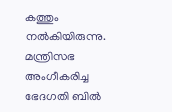കത്തും നൽകിയിരുന്നു. മന്ത്രിസഭ അംഗീകരിച്ച ഭേദഗതി ബിൽ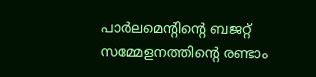പാർലമെന്റിന്റെ ബജറ്റ് സമ്മേളനത്തിന്റെ രണ്ടാം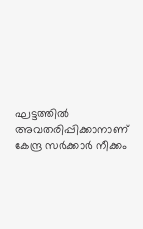ഘട്ടത്തിൽ അവതരിപ്പിക്കാനാണ് കേന്ദ്ര സർക്കാർ നീക്കം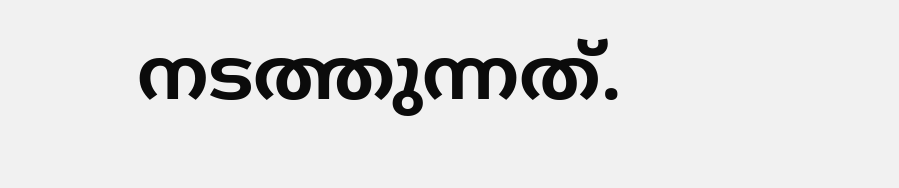നടത്തുന്നത്.